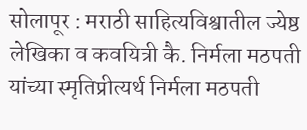सोलापूर : मराठी साहित्यविश्वातील ज्येष्ठ लेखिका व कवयित्री कै. निर्मला मठपती यांच्या स्मृतिप्रीत्यर्थ निर्मला मठपती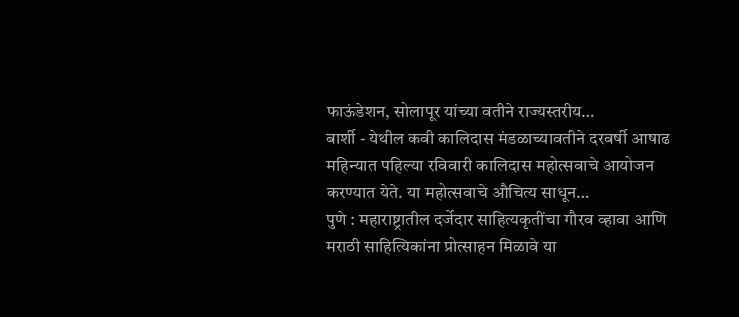फाऊंडेशन, सोलापूर यांच्या वतीने राज्यस्तरीय…
बार्शी - येथील कवी कालिदास मंडळाच्यावतीने दरवर्षी आषाढ महिन्यात पहिल्या रविवारी कालिदास महोत्सवाचे आयोजन करण्यात येते. या महोत्सवाचे औचित्य साधून…
पुणे : महाराष्ट्रातील दर्जेदार साहित्यकृतींचा गौरव व्हावा आणि मराठी साहित्यिकांना प्रोत्साहन मिळावे या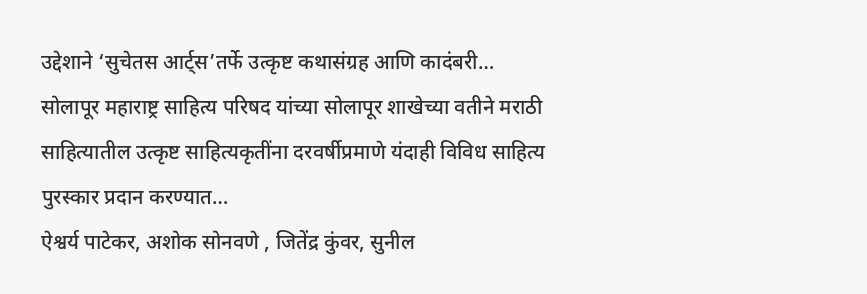उद्देशाने ‘सुचेतस आर्ट्स’तर्फे उत्कृष्ट कथासंग्रह आणि कादंबरी…
सोलापूर महाराष्ट्र साहित्य परिषद यांच्या सोलापूर शाखेच्या वतीने मराठी साहित्यातील उत्कृष्ट साहित्यकृतींना दरवर्षीप्रमाणे यंदाही विविध साहित्य पुरस्कार प्रदान करण्यात…
ऐश्वर्य पाटेकर, अशोक सोनवणे , जितेंद्र कुंवर, सुनील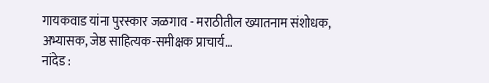गायकवाड यांना पुरस्कार जळगाव - मराठीतील ख्यातनाम संशोधक, अभ्यासक, जेष्ठ साहित्यक-समीक्षक प्राचार्य…
नांदेड :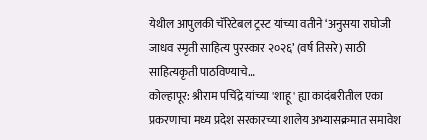येथील आपुलकी चॅरिटेबल ट्रस्ट यांच्या वतीने ‘अनुसया राघोजी जाधव स्मृती साहित्य पुरस्कार २०२६’ (वर्ष तिसरे) साठी साहित्यकृती पाठविण्याचे…
कोल्हापूर: श्रीराम पचिंद्रे यांच्या 'शाहू' ह्या कादंबरीतील एका प्रकरणाचा मध्य प्रदेश सरकारच्या शालेय अभ्यासक्रमात समावेश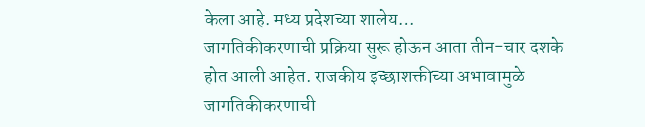केला आहे. मध्य प्रदेशच्या शालेय…
जागतिकीकरणाची प्रक्रिया सुरू होऊन आता तीन-चार दशके होत आली आहेत. राजकीय इच्छाशक्तीच्या अभावामुळे जागतिकीकरणाची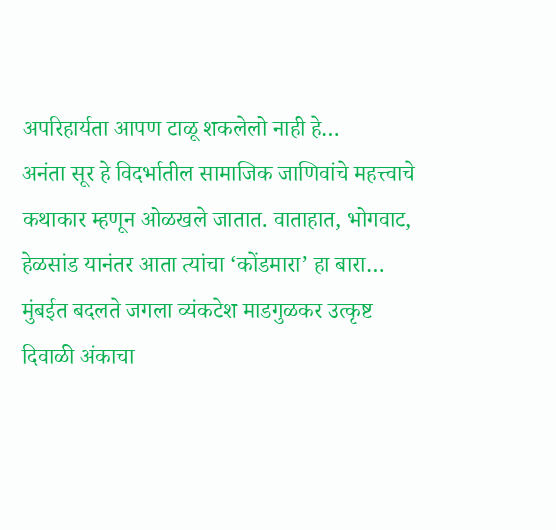अपरिहार्यता आपण टाळू शकलेलो नाही हे…
अनंता सूर हे विदर्भातील सामाजिक जाणिवांचे महत्त्वाचे कथाकार म्हणून ओळखले जातात. वाताहात, भोगवाट, हेळसांड यानंतर आता त्यांचा ‘कोंडमारा’ हा बारा…
मुंबईत बदलते जगला व्यंकटेश माडगुळकर उत्कृष्ट दिवाळी अंकाचा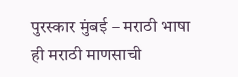पुरस्कार मुंबई – मराठी भाषा ही मराठी माणसाची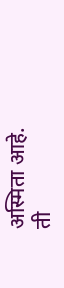अस्मिता आहे. ती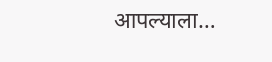आपल्याला…